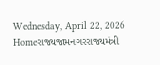Wednesday, April 22, 2026
Homeરાજ્યજામનગરરાજ્યમંત્રી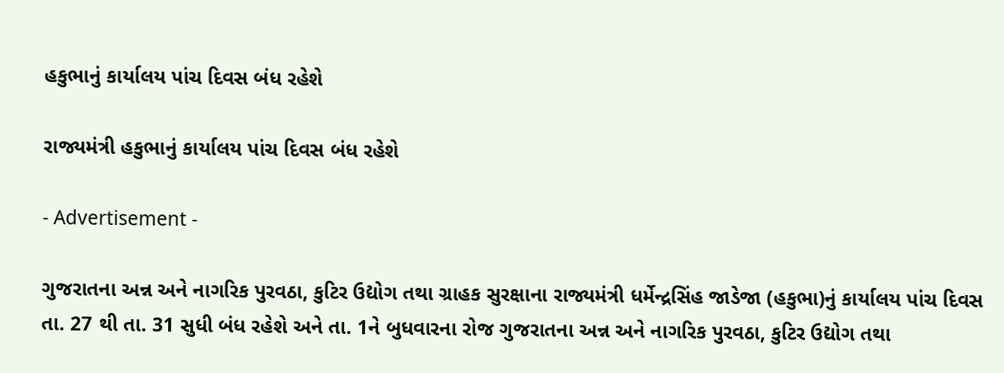હકુભાનું કાર્યાલય પાંચ દિવસ બંધ રહેશે

રાજ્યમંત્રી હકુભાનું કાર્યાલય પાંચ દિવસ બંધ રહેશે

- Advertisement -

ગુજરાતના અન્ન અને નાગરિક પુરવઠા, કુટિર ઉદ્યોગ તથા ગ્રાહક સુરક્ષાના રાજ્યમંત્રી ધર્મેન્દ્રસિંહ જાડેજા (હકુભા)નું કાર્યાલય પાંચ દિવસ તા. 27 થી તા. 31 સુધી બંધ રહેશે અને તા. 1ને બુધવારના રોજ ગુજરાતના અન્ન અને નાગરિક પુરવઠા, કુટિર ઉદ્યોગ તથા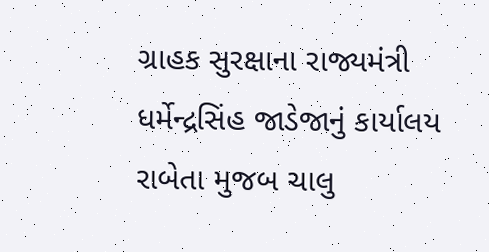ગ્રાહક સુરક્ષાના રાજ્યમંત્રી ધર્મેન્દ્રસિંહ જાડેજાનું કાર્યાલય રાબેતા મુજબ ચાલુ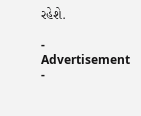રહેશે.

- Advertisement -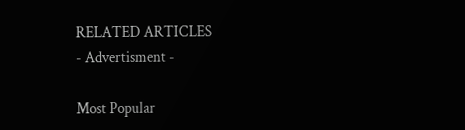RELATED ARTICLES
- Advertisment -

Most Popular